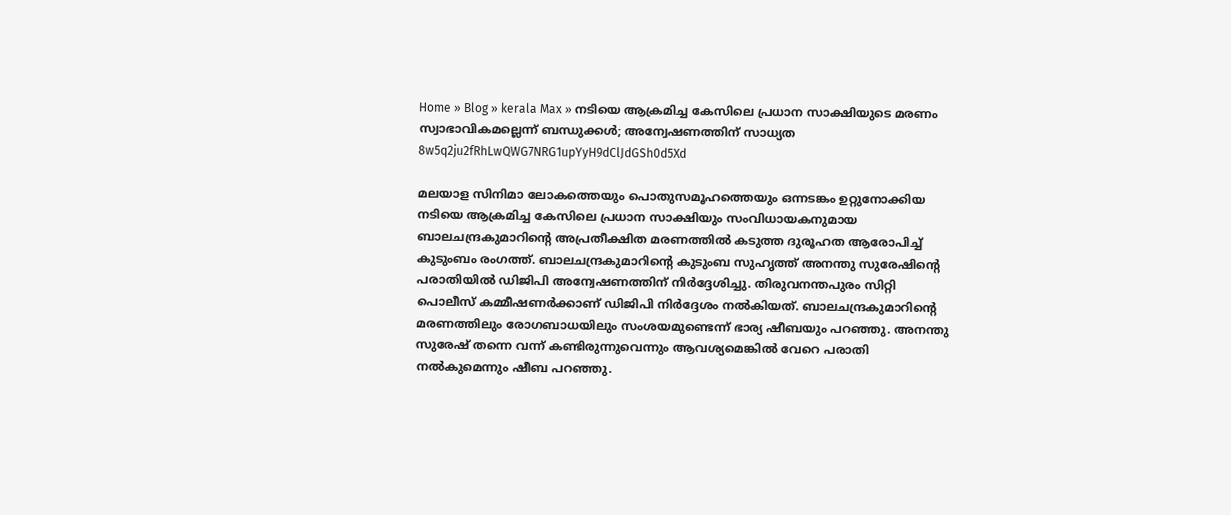Home » Blog » kerala Max » നടിയെ ആക്രമിച്ച കേസിലെ പ്രധാന സാക്ഷിയുടെ മരണം സ്വാഭാവികമല്ലെന്ന് ബന്ധുക്കൾ; അന്വേഷണത്തിന് സാധ്യത
8w5q2ju2fRhLwQWG7NRG1upYyH9dClJdGSh0d5Xd

മലയാള സിനിമാ ലോകത്തെയും പൊതുസമൂഹത്തെയും ഒന്നടങ്കം ഉറ്റുനോക്കിയ നടിയെ ആക്രമിച്ച കേസിലെ പ്രധാന സാക്ഷിയും സംവിധായകനുമായ ബാലചന്ദ്രകുമാറിന്റെ അപ്രതീക്ഷിത മരണത്തിൽ കടുത്ത ദുരൂഹത ആരോപിച്ച് കുടുംബം രംഗത്ത്. ബാലചന്ദ്രകുമാറിന്റെ കുടുംബ സുഹൃത്ത് അനന്തു സുരേഷിന്റെ പരാതിയില്‍ ഡിജിപി അന്വേഷണത്തിന് നിര്‍ദ്ദേശിച്ചു. തിരുവനന്തപുരം സിറ്റി പൊലീസ് കമ്മീഷണര്‍ക്കാണ് ഡിജിപി നിര്‍ദ്ദേശം നല്‍കിയത്. ബാലചന്ദ്രകുമാറിന്റെ മരണത്തിലും രോഗബാധയിലും സംശയമുണ്ടെന്ന് ഭാര്യ ഷീബയും പറഞ്ഞു. അനന്തു സുരേഷ് തന്നെ വന്ന് കണ്ടിരുന്നുവെന്നും ആവശ്യമെങ്കില്‍ വേറെ പരാതി നല്‍കുമെന്നും ഷീബ പറഞ്ഞു.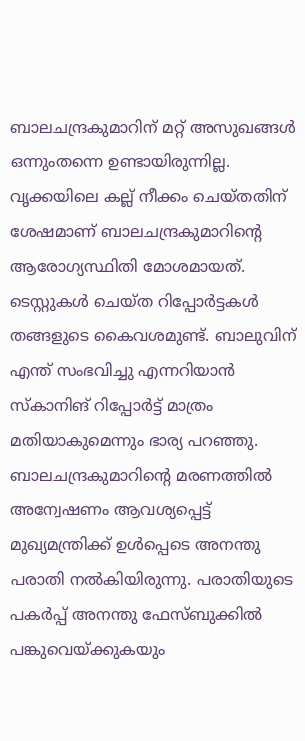ബാലചന്ദ്രകുമാറിന് മറ്റ് അസുഖങ്ങള്‍ ഒന്നുംതന്നെ ഉണ്ടായിരുന്നില്ല. വൃക്കയിലെ കല്ല് നീക്കം ചെയ്തതിന് ശേഷമാണ് ബാലചന്ദ്രകുമാറിൻ്റെ ആരോഗ്യസ്ഥിതി മോശമായത്. ടെസ്റ്റുകള്‍ ചെയ്ത റിപ്പോര്‍ട്ടകള്‍ തങ്ങളുടെ കൈവശമുണ്ട്. ബാലുവിന് എന്ത് സംഭവിച്ചു എന്നറിയാന്‍ സ്‌കാനിങ് റിപ്പോര്‍ട്ട് മാത്രം മതിയാകുമെന്നും ഭാര്യ പറഞ്ഞു.
ബാലചന്ദ്രകുമാറിന്റെ മരണത്തില്‍ അന്വേഷണം ആവശ്യപ്പെട്ട് മുഖ്യമന്ത്രിക്ക് ഉള്‍പ്പെടെ അനന്തു പരാതി നല്‍കിയിരുന്നു. പരാതിയുടെ പകര്‍പ്പ് അനന്തു ഫേസ്ബുക്കില്‍ പങ്കുവെയ്ക്കുകയും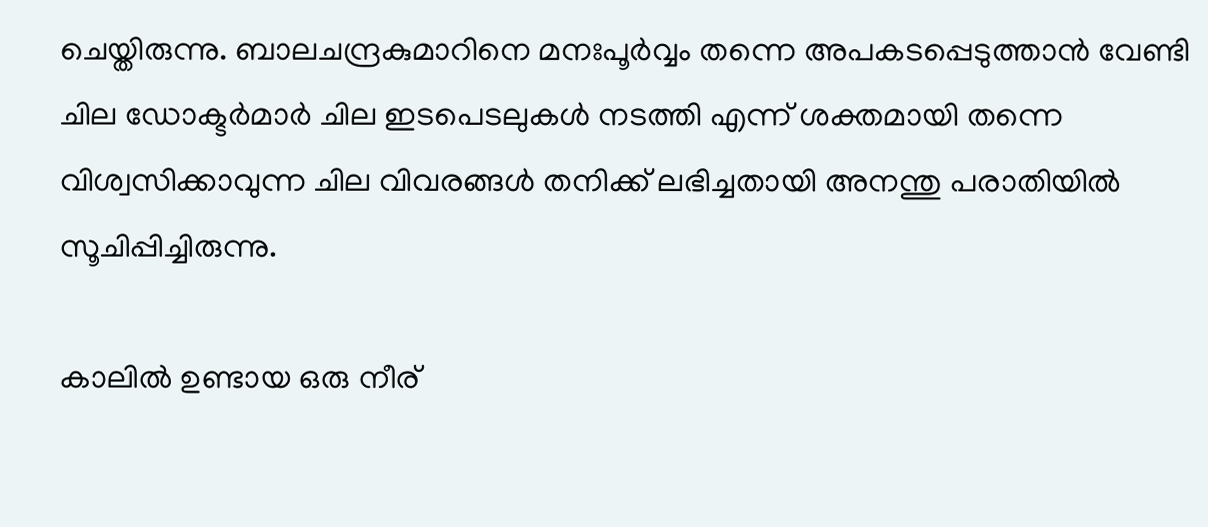ചെയ്തിരുന്നു. ബാലചന്ദ്രകുമാറിനെ മനഃപൂര്‍വ്വം തന്നെ അപകടപ്പെടുത്താന്‍ വേണ്ടി ചില ഡോക്ടര്‍മാര്‍ ചില ഇടപെടലുകള്‍ നടത്തി എന്ന് ശക്തമായി തന്നെ വിശ്വസിക്കാവുന്ന ചില വിവരങ്ങള്‍ തനിക്ക് ലഭിച്ചതായി അനന്തു പരാതിയില്‍ സൂചിപ്പിച്ചിരുന്നു.

കാലില്‍ ഉണ്ടായ ഒരു നീര്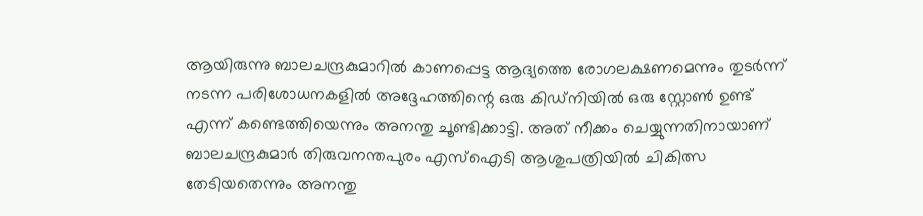ആയിരുന്നു ബാലചന്ദ്രകുമാറില്‍ കാണപ്പെട്ട ആദ്യത്തെ രോഗലക്ഷണമെന്നും തുടര്‍ന്ന് നടന്ന പരിശോധനകളില്‍ അദ്ദേഹത്തിന്റെ ഒരു കിഡ്നിയില്‍ ഒരു സ്റ്റോണ്‍ ഉണ്ട് എന്ന് കണ്ടെത്തിയെന്നും അനന്തു ചൂണ്ടിക്കാട്ടി. അത് നീക്കം ചെയ്യുന്നതിനായാണ് ബാലചന്ദ്രകുമാര്‍ തിരുവനന്തപുരം എസ്‌ഐടി ആശുപത്രിയില്‍ ചികിത്സ തേടിയതെന്നും അനന്തു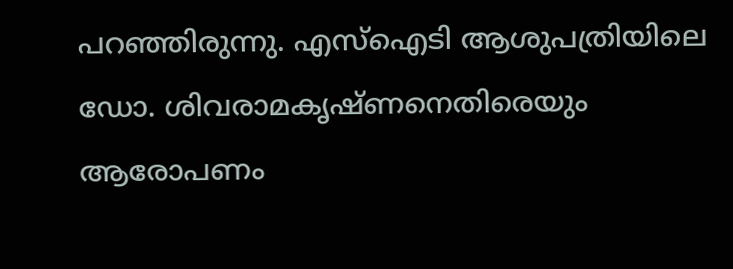പറഞ്ഞിരുന്നു. എസ്‌ഐടി ആശുപത്രിയിലെ ഡോ. ശിവരാമകൃഷ്ണനെതിരെയും ആരോപണം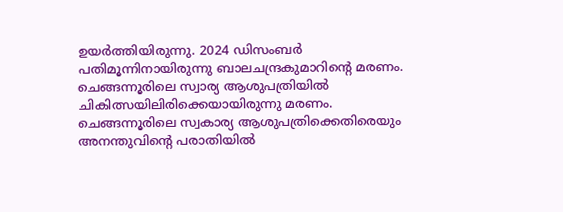ഉയര്‍ത്തിയിരുന്നു. 2024 ഡിസംബര്‍ പതിമൂന്നിനായിരുന്നു ബാലചന്ദ്രകുമാറിന്റെ മരണം. ചെങ്ങന്നൂരിലെ സ്വാര്യ ആശുപത്രിയില്‍ ചികിത്സയിലിരിക്കെയായിരുന്നു മരണം. ചെങ്ങന്നൂരിലെ സ്വകാര്യ ആശുപത്രിക്കെതിരെയും അനന്തുവിന്റെ പരാതിയില്‍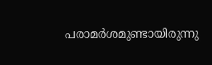പരാമര്‍ശമുണ്ടായിരുന്നു